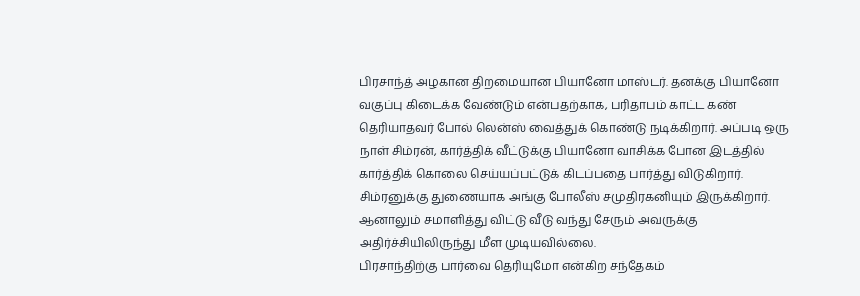பிரசாந்த் அழகான திறமையான பியானோ மாஸ்டர். தனக்கு பியானோ வகுப்பு கிடைக்க வேண்டும் என்பதற்காக, பரிதாபம் காட்ட கண் தெரியாதவர் போல் லென்ஸ் வைத்துக் கொண்டு நடிக்கிறார். அப்படி ஒரு நாள் சிம்ரன், கார்த்திக் வீட்டுக்கு பியானோ வாசிக்க போன இடத்தில் கார்த்திக் கொலை செய்யப்பட்டுக் கிடப்பதை பார்த்து விடுகிறார். சிம்ரனுக்கு துணையாக அங்கு போலீஸ் சமுதிரகனியும் இருக்கிறார். ஆனாலும் சமாளித்து விட்டு வீடு வந்து சேரும் அவருக்கு அதிர்ச்சியிலிருந்து மீள முடியவில்லை.
பிரசாந்திற்கு பார்வை தெரியுமோ என்கிற சந்தேகம்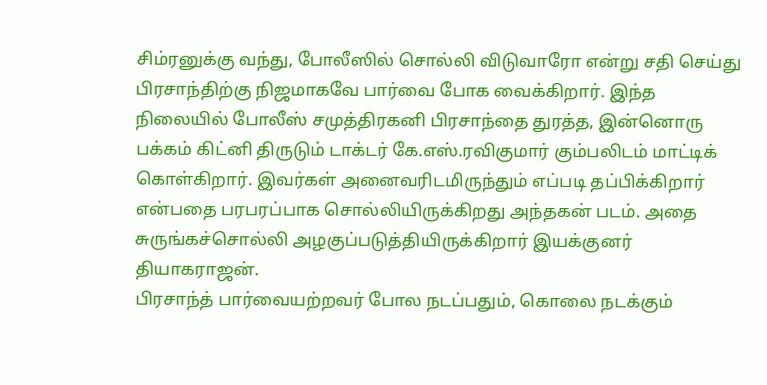சிம்ரனுக்கு வந்து, போலீஸில் சொல்லி விடுவாரோ என்று சதி செய்து பிரசாந்திற்கு நிஜமாகவே பார்வை போக வைக்கிறார். இந்த நிலையில் போலீஸ் சமுத்திரகனி பிரசாந்தை துரத்த, இன்னொரு பக்கம் கிட்னி திருடும் டாக்டர் கே.எஸ்.ரவிகுமார் கும்பலிடம் மாட்டிக் கொள்கிறார். இவர்கள் அனைவரிடமிருந்தும் எப்படி தப்பிக்கிறார் என்பதை பரபரப்பாக சொல்லியிருக்கிறது அந்தகன் படம். அதை சுருங்கச்சொல்லி அழகுப்படுத்தியிருக்கிறார் இயக்குனர் தியாகராஜன்.
பிரசாந்த் பார்வையற்றவர் போல நடப்பதும், கொலை நடக்கும்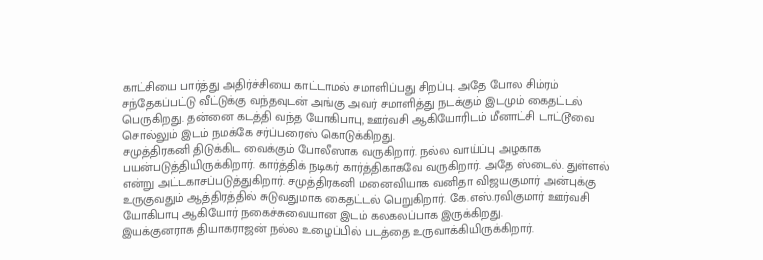காட்சியை பார்த்து அதிர்ச்சியை காட்டாமல் சமாளிப்பது சிறப்பு. அதே போல சிம்ரம் சந்தேகப்பட்டு வீட்டுக்கு வந்தவுடன் அங்கு அவர் சமாளித்து நடக்கும் இடமும் கைதட்டல் பெருகிறது. தன்னை கடத்தி வந்த யோகிபாபு, ஊர்வசி ஆகியோரிடம் மீனாட்சி டாட்டூவை சொல்லும் இடம் நமக்கே சர்ப்பரைஸ் கொடுக்கிறது.
சமுத்திரகனி திடுக்கிட வைக்கும் போலீஸாக வருகிறார். நல்ல வாய்ப்பு அழகாக பயன்படுத்தியிருக்கிறார். கார்த்திக் நடிகர் கார்த்திகாகவே வருகிறார். அதே ஸ்டைல். துள்ளல் என்று அட்டகாசப்படுத்துகிறார். சமுத்திரகனி மனைவியாக வனிதா விஜயகுமார் அன்புக்கு உருகுவதும் ஆத்திரத்தில் சுடுவதுமாக கைதட்டல் பெறுகிறார். கே.எஸ்.ரவிகுமார் ஊர்வசி யோகிபாபு ஆகியோர் நகைச்சுவையான இடம் கலகலப்பாக இருக்கிறது.
இயக்குனராக தியாகராஜன் நல்ல உழைப்பில் படத்தை உருவாக்கியிருக்கிறார்.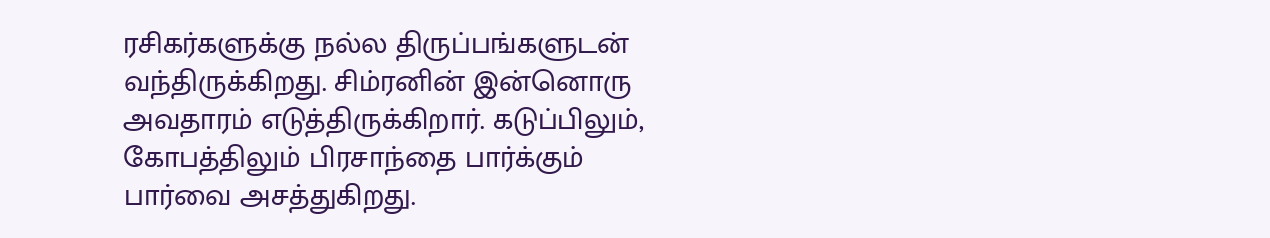ரசிகர்களுக்கு நல்ல திருப்பங்களுடன் வந்திருக்கிறது. சிம்ரனின் இன்னொரு அவதாரம் எடுத்திருக்கிறார். கடுப்பிலும், கோபத்திலும் பிரசாந்தை பார்க்கும் பார்வை அசத்துகிறது.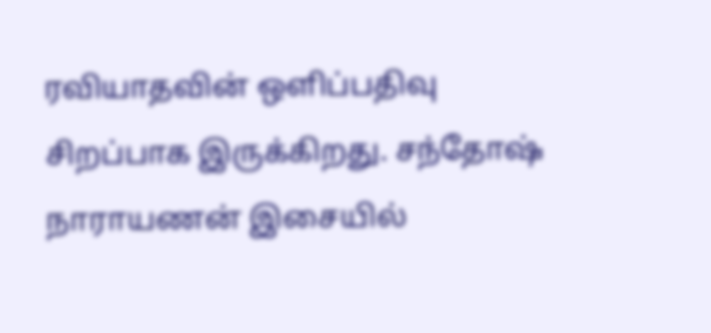ரவியாதவின் ஒளிப்பதிவு சிறப்பாக இருக்கிறது. சந்தோஷ் நாராயணன் இசையில்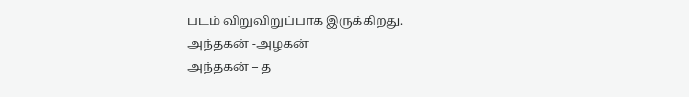படம் விறுவிறுப்பாக இருக்கிறது.
அந்தகன் -அழகன்
அந்தகன் – த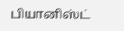பியானிஸ்ட்